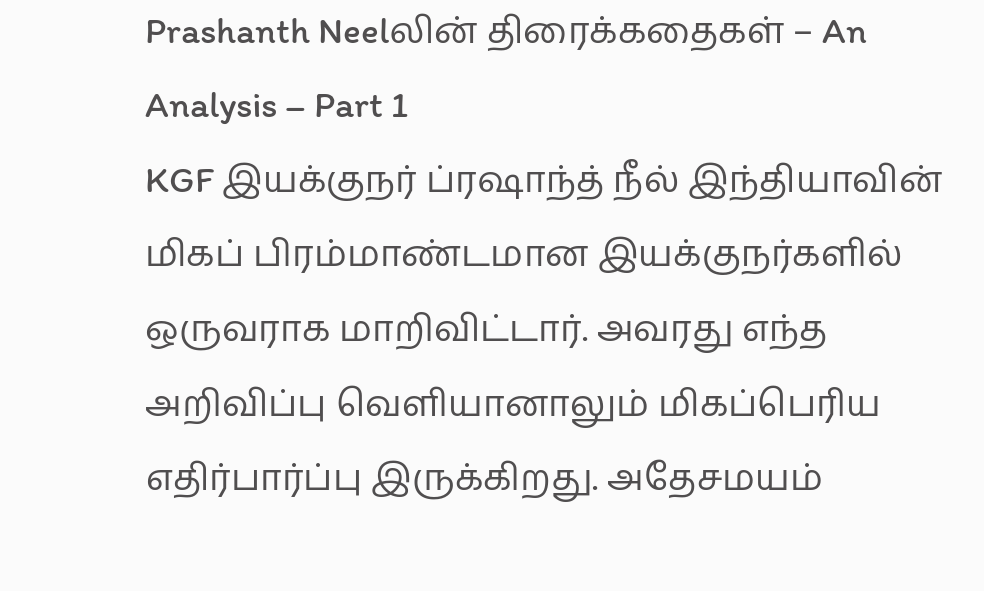Prashanth Neelலின் திரைக்கதைகள் – An Analysis – Part 1
KGF இயக்குநர் ப்ரஷாந்த் நீல் இந்தியாவின் மிகப் பிரம்மாண்டமான இயக்குநர்களில் ஒருவராக மாறிவிட்டார். அவரது எந்த அறிவிப்பு வெளியானாலும் மிகப்பெரிய எதிர்பார்ப்பு இருக்கிறது. அதேசமயம்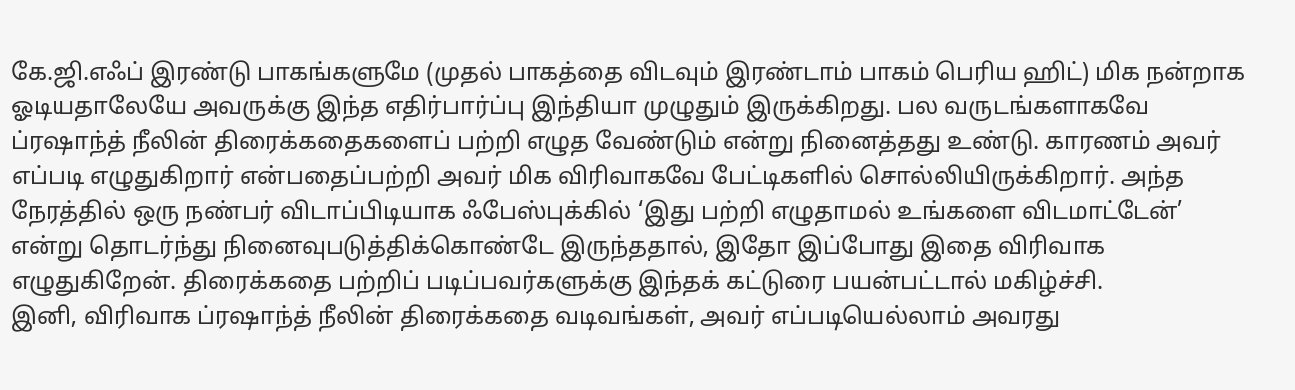கே.ஜி.எஃப் இரண்டு பாகங்களுமே (முதல் பாகத்தை விடவும் இரண்டாம் பாகம் பெரிய ஹிட்) மிக நன்றாக ஓடியதாலேயே அவருக்கு இந்த எதிர்பார்ப்பு இந்தியா முழுதும் இருக்கிறது. பல வருடங்களாகவே ப்ரஷாந்த் நீலின் திரைக்கதைகளைப் பற்றி எழுத வேண்டும் என்று நினைத்தது உண்டு. காரணம் அவர் எப்படி எழுதுகிறார் என்பதைப்பற்றி அவர் மிக விரிவாகவே பேட்டிகளில் சொல்லியிருக்கிறார். அந்த நேரத்தில் ஒரு நண்பர் விடாப்பிடியாக ஃபேஸ்புக்கில் ‘இது பற்றி எழுதாமல் உங்களை விடமாட்டேன்’ என்று தொடர்ந்து நினைவுபடுத்திக்கொண்டே இருந்ததால், இதோ இப்போது இதை விரிவாக எழுதுகிறேன். திரைக்கதை பற்றிப் படிப்பவர்களுக்கு இந்தக் கட்டுரை பயன்பட்டால் மகிழ்ச்சி.
இனி, விரிவாக ப்ரஷாந்த் நீலின் திரைக்கதை வடிவங்கள், அவர் எப்படியெல்லாம் அவரது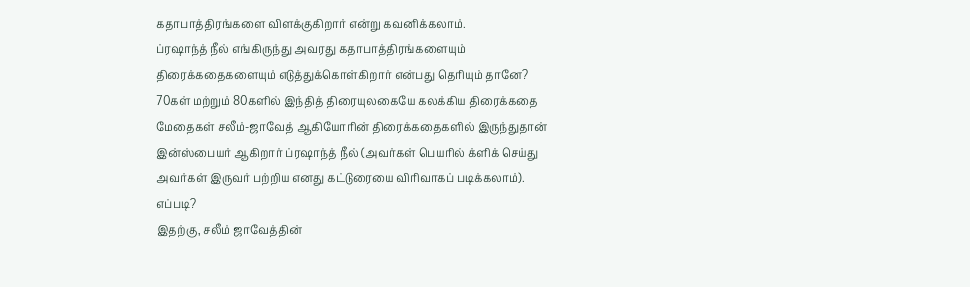கதாபாத்திரங்களை விளக்குகிறார் என்று கவனிக்கலாம்.
ப்ரஷாந்த் நீல் எங்கிருந்து அவரது கதாபாத்திரங்களையும் திரைக்கதைகளையும் எடுத்துக்கொள்கிறார் என்பது தெரியும் தானே? 70கள் மற்றும் 80களில் இந்தித் திரையுலகையே கலக்கிய திரைக்கதை மேதைகள் சலீம்-ஜாவேத் ஆகியோரின் திரைக்கதைகளில் இருந்துதான் இன்ஸ்பையர் ஆகிறார் ப்ரஷாந்த் நீல் (அவர்கள் பெயரில் க்ளிக் செய்து அவர்கள் இருவர் பற்றிய எனது கட்டுரையை விரிவாகப் படிக்கலாம்).
எப்படி?
இதற்கு, சலீம் ஜாவேத்தின்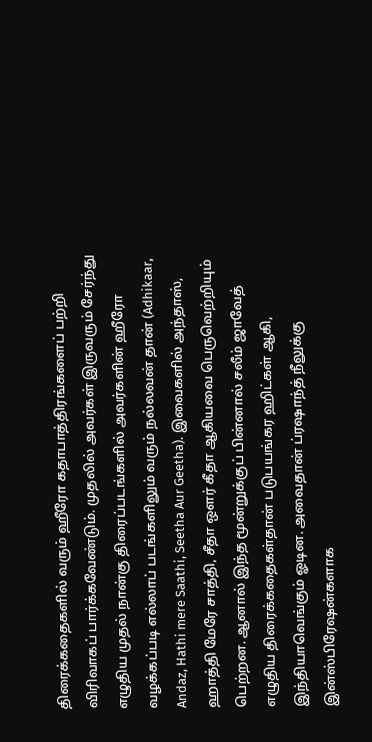திரைக்கதைகளில் வரும் ஹீரோ கதாபாத்திரங்களைப் பற்றி விரிவாகப் பார்க்கவேண்டும். முதலில் அவர்கள் இருவரும் சேர்ந்து எழுதிய முதல் நான்கு திரைப்படங்களில் அவர்களின் ஹீரோ வழக்கப்படி எல்லாப் படங்களிலும் வரும் நல்லவன் தான் (Adhikaar, Andaz, Hathi mere Saathi, Seetha Aur Geetha). இவைகளில் அந்தாஸ், ஹாத்தி மேரே சாத்தி, சீதா ஔர் கீதா ஆகியவை பெருவெற்றியும் பெற்றன. ஆனால் இந்த மூன்றுக்குப் பின்னால் சலீம் ஜாவேத் எழுதிய திரைக்கதைகள்தான் படுபயங்கர ஹிட்கள் ஆகி, இந்தியாவெங்கும் ஓடின. அவைதான் ப்ரஷாந்த் நீலுக்கு இன்ஸ்பிரேஷன்களாக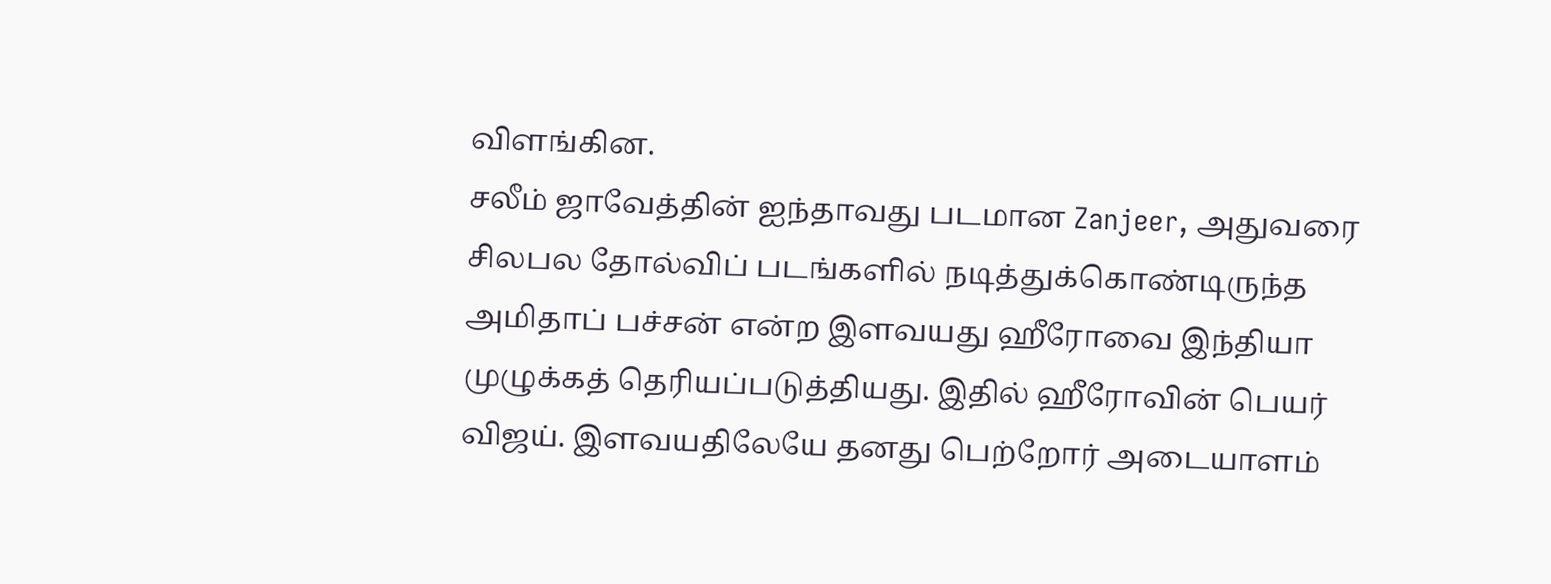விளங்கின.
சலீம் ஜாவேத்தின் ஐந்தாவது படமான Zanjeer, அதுவரை சிலபல தோல்விப் படங்களில் நடித்துக்கொண்டிருந்த அமிதாப் பச்சன் என்ற இளவயது ஹீரோவை இந்தியா முழுக்கத் தெரியப்படுத்தியது. இதில் ஹீரோவின் பெயர் விஜய். இளவயதிலேயே தனது பெற்றோர் அடையாளம்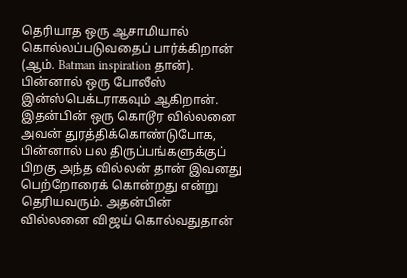தெரியாத ஒரு ஆசாமியால் கொல்லப்படுவதைப் பார்க்கிறான் (ஆம். Batman inspiration தான்). பின்னால் ஒரு போலீஸ் இன்ஸ்பெக்டராகவும் ஆகிறான். இதன்பின் ஒரு கொடூர வில்லனை அவன் துரத்திக்கொண்டுபோக, பின்னால் பல திருப்பங்களுக்குப் பிறகு அந்த வில்லன் தான் இவனது பெற்றோரைக் கொன்றது என்று தெரியவரும். அதன்பின் வில்லனை விஜய் கொல்வதுதான்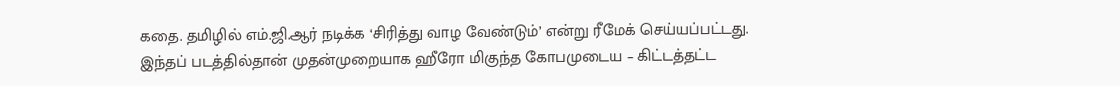கதை. தமிழில் எம்.ஜி.ஆர் நடிக்க ‘சிரித்து வாழ வேண்டும்’ என்று ரீமேக் செய்யப்பட்டது.
இந்தப் படத்தில்தான் முதன்முறையாக ஹீரோ மிகுந்த கோபமுடைய – கிட்டத்தட்ட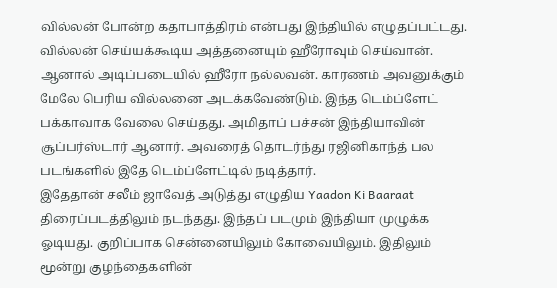வில்லன் போன்ற கதாபாத்திரம் என்பது இந்தியில் எழுதப்பட்டது. வில்லன் செய்யக்கூடிய அத்தனையும் ஹீரோவும் செய்வான். ஆனால் அடிப்படையில் ஹீரோ நல்லவன். காரணம் அவனுக்கும் மேலே பெரிய வில்லனை அடக்கவேண்டும். இந்த டெம்ப்ளேட் பக்காவாக வேலை செய்தது. அமிதாப் பச்சன் இந்தியாவின் சூப்பர்ஸ்டார் ஆனார். அவரைத் தொடர்ந்து ரஜினிகாந்த் பல படங்களில் இதே டெம்ப்ளேட்டில் நடித்தார்.
இதேதான் சலீம் ஜாவேத் அடுத்து எழுதிய Yaadon Ki Baaraat திரைப்படத்திலும் நடந்தது. இந்தப் படமும் இந்தியா முழுக்க ஓடியது. குறிப்பாக சென்னையிலும் கோவையிலும். இதிலும் மூன்று குழந்தைகளின்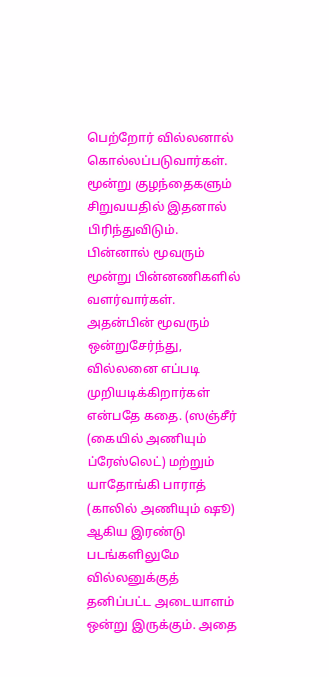பெற்றோர் வில்லனால் கொல்லப்படுவார்கள். மூன்று குழந்தைகளும் சிறுவயதில் இதனால் பிரிந்துவிடும். பின்னால் மூவரும் மூன்று பின்னணிகளில் வளர்வார்கள். அதன்பின் மூவரும் ஒன்றுசேர்ந்து, வில்லனை எப்படி முறியடிக்கிறார்கள் என்பதே கதை. (ஸஞ்சீர் (கையில் அணியும் ப்ரேஸ்லெட்) மற்றும் யாதோங்கி பாராத் (காலில் அணியும் ஷூ) ஆகிய இரண்டு படங்களிலுமே வில்லனுக்குத் தனிப்பட்ட அடையாளம் ஒன்று இருக்கும். அதை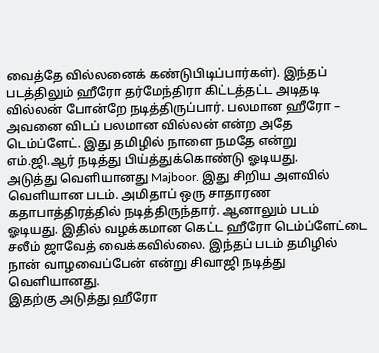வைத்தே வில்லனைக் கண்டுபிடிப்பார்கள்). இந்தப் படத்திலும் ஹீரோ தர்மேந்திரா கிட்டத்தட்ட அடிதடி வில்லன் போன்றே நடித்திருப்பார். பலமான ஹீரோ – அவனை விடப் பலமான வில்லன் என்ற அதே டெம்ப்ளேட். இது தமிழில் நாளை நமதே என்று எம்.ஜி.ஆர் நடித்து பிய்த்துக்கொண்டு ஓடியது.
அடுத்து வெளியானது Majboor. இது சிறிய அளவில் வெளியான படம். அமிதாப் ஒரு சாதாரண கதாபாத்திரத்தில் நடித்திருந்தார். ஆனாலும் படம் ஓடியது. இதில் வழக்கமான கெட்ட ஹீரோ டெம்ப்ளேட்டை சலீம் ஜாவேத் வைக்கவில்லை. இந்தப் படம் தமிழில் நான் வாழவைப்பேன் என்று சிவாஜி நடித்து வெளியானது.
இதற்கு அடுத்து ஹீரோ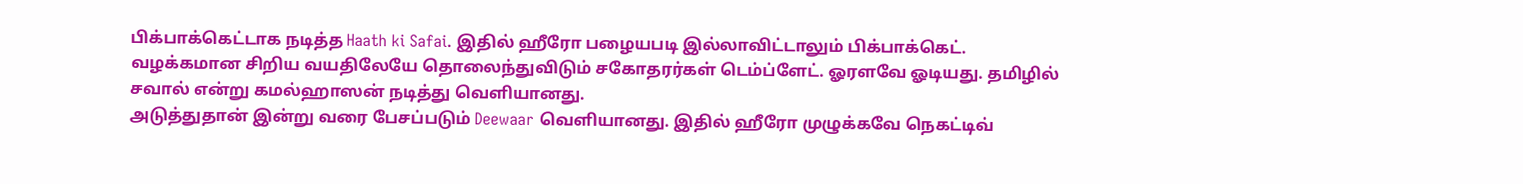பிக்பாக்கெட்டாக நடித்த Haath ki Safai. இதில் ஹீரோ பழையபடி இல்லாவிட்டாலும் பிக்பாக்கெட். வழக்கமான சிறிய வயதிலேயே தொலைந்துவிடும் சகோதரர்கள் டெம்ப்ளேட். ஓரளவே ஓடியது. தமிழில் சவால் என்று கமல்ஹாஸன் நடித்து வெளியானது.
அடுத்துதான் இன்று வரை பேசப்படும் Deewaar வெளியானது. இதில் ஹீரோ முழுக்கவே நெகட்டிவ்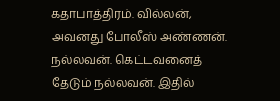கதாபாத்திரம். வில்லன், அவனது போலீஸ் அண்ணன். நல்லவன். கெட்டவனைத் தேடும் நல்லவன். இதில்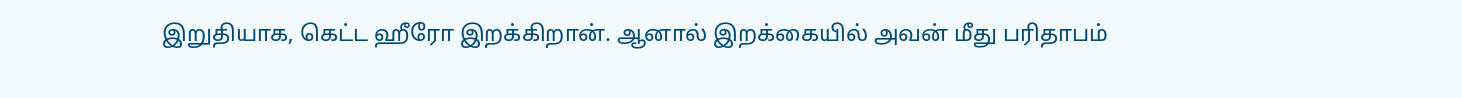இறுதியாக, கெட்ட ஹீரோ இறக்கிறான். ஆனால் இறக்கையில் அவன் மீது பரிதாபம்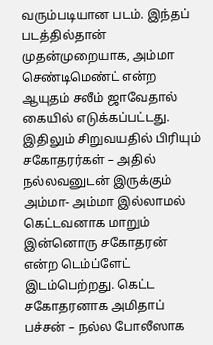வரும்படியான படம். இந்தப் படத்தில்தான் முதன்முறையாக, அம்மா செண்டிமெண்ட் என்ற ஆயுதம் சலீம் ஜாவேதால் கையில் எடுக்கப்பட்டது. இதிலும் சிறுவயதில் பிரியும் சகோதரர்கள் – அதில் நல்லவனுடன் இருக்கும் அம்மா- அம்மா இல்லாமல் கெட்டவனாக மாறும் இன்னொரு சகோதரன் என்ற டெம்ப்ளேட் இடம்பெற்றது. கெட்ட சகோதரனாக அமிதாப் பச்சன் – நல்ல போலீஸாக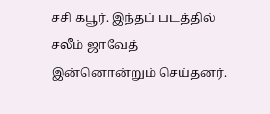சசி கபூர். இந்தப் படத்தில் சலீம் ஜாவேத் இன்னொன்றும் செய்தனர்.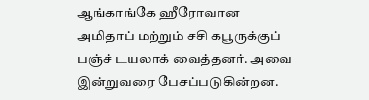ஆங்காங்கே ஹீரோவான அமிதாப் மற்றும் சசி கபூருக்குப் பஞ்ச் டயலாக் வைத்தனர். அவை இன்றுவரை பேசப்படுகின்றன.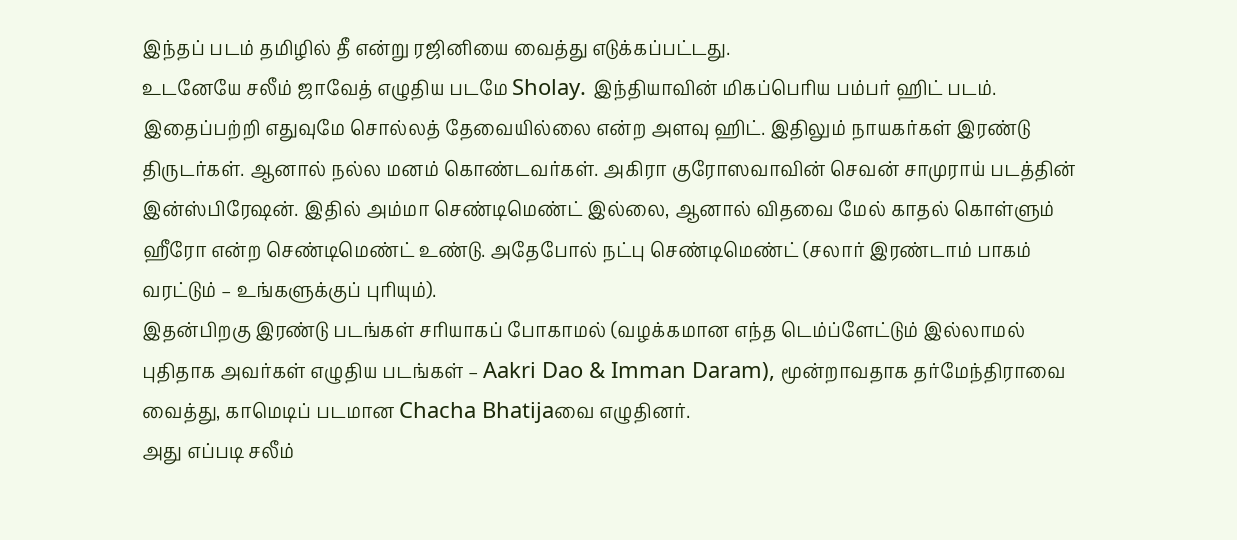இந்தப் படம் தமிழில் தீ என்று ரஜினியை வைத்து எடுக்கப்பட்டது.
உடனேயே சலீம் ஜாவேத் எழுதிய படமே Sholay. இந்தியாவின் மிகப்பெரிய பம்பர் ஹிட் படம். இதைப்பற்றி எதுவுமே சொல்லத் தேவையில்லை என்ற அளவு ஹிட். இதிலும் நாயகர்கள் இரண்டு திருடர்கள். ஆனால் நல்ல மனம் கொண்டவர்கள். அகிரா குரோஸவாவின் செவன் சாமுராய் படத்தின் இன்ஸ்பிரேஷன். இதில் அம்மா செண்டிமெண்ட் இல்லை, ஆனால் விதவை மேல் காதல் கொள்ளும் ஹீரோ என்ற செண்டிமெண்ட் உண்டு. அதேபோல் நட்பு செண்டிமெண்ட் (சலார் இரண்டாம் பாகம் வரட்டும் – உங்களுக்குப் புரியும்).
இதன்பிறகு இரண்டு படங்கள் சரியாகப் போகாமல் (வழக்கமான எந்த டெம்ப்ளேட்டும் இல்லாமல் புதிதாக அவர்கள் எழுதிய படங்கள் – Aakri Dao & Imman Daram), மூன்றாவதாக தர்மேந்திராவை வைத்து, காமெடிப் படமான Chacha Bhatijaவை எழுதினர்.
அது எப்படி சலீம்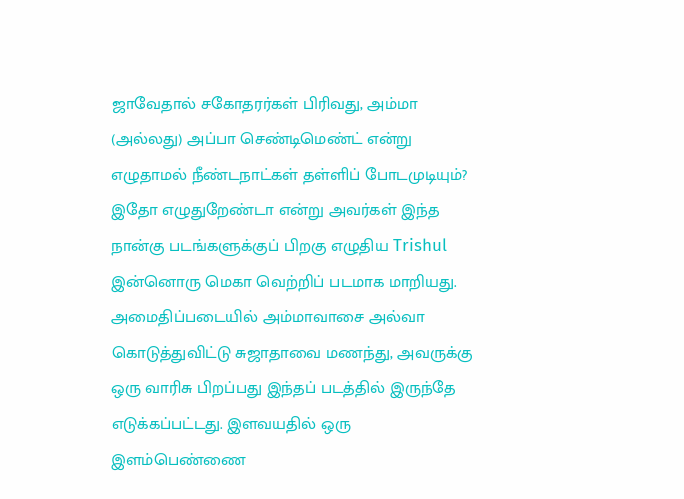ஜாவேதால் சகோதரர்கள் பிரிவது, அம்மா (அல்லது) அப்பா செண்டிமெண்ட் என்று எழுதாமல் நீண்டநாட்கள் தள்ளிப் போடமுடியும்? இதோ எழுதுறேண்டா என்று அவர்கள் இந்த நான்கு படங்களுக்குப் பிறகு எழுதிய Trishul இன்னொரு மெகா வெற்றிப் படமாக மாறியது. அமைதிப்படையில் அம்மாவாசை அல்வா கொடுத்துவிட்டு சுஜாதாவை மணந்து, அவருக்கு ஒரு வாரிசு பிறப்பது இந்தப் படத்தில் இருந்தே எடுக்கப்பட்டது. இளவயதில் ஒரு இளம்பெண்ணை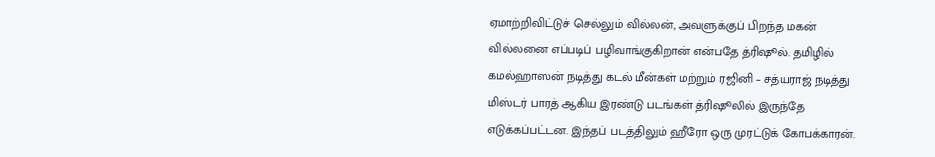ஏமாற்றிவிட்டுச் செல்லும் வில்லன், அவளுக்குப் பிறந்த மகன் வில்லனை எப்படிப் பழிவாங்குகிறான் என்பதே த்ரிஷூல். தமிழில் கமல்ஹாஸன் நடித்து கடல் மீன்கள் மற்றும் ரஜினி – சத்யராஜ் நடித்து மிஸ்டர் பாரத் ஆகிய இரண்டு படங்கள் த்ரிஷூலில் இருந்தே எடுக்கப்பட்டன. இந்தப் படத்திலும் ஹீரோ ஒரு முரட்டுக் கோபக்காரன்.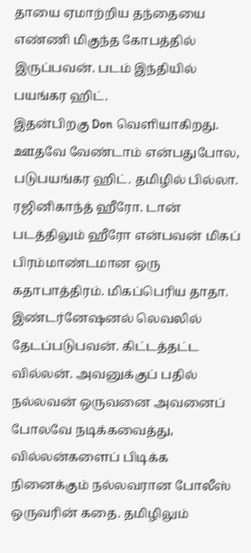தாயை ஏமாற்றிய தந்தையை எண்ணி மிகுந்த கோபத்தில் இருப்பவன். படம் இந்தியில் பயங்கர ஹிட்.
இதன்பிறகு Don வெளியாகிறது. ஊதவே வேண்டாம் என்பதுபோல, படுபயங்கர ஹிட். தமிழில் பில்லா. ரஜினிகாந்த் ஹீரோ. டான் படத்திலும் ஹீரோ என்பவன் மிகப் பிரம்மாண்டமான ஒரு கதாபாத்திரம். மிகப்பெரிய தாதா. இண்டர்னேஷனல் லெவலில் தேடப்படுபவன். கிட்டத்தட்ட வில்லன். அவனுக்குப் பதில் நல்லவன் ஒருவனை அவனைப் போலவே நடிக்கவைத்து, வில்லன்களைப் பிடிக்க நினைக்கும் நல்லவரான போலீஸ் ஒருவரின் கதை. தமிழிலும்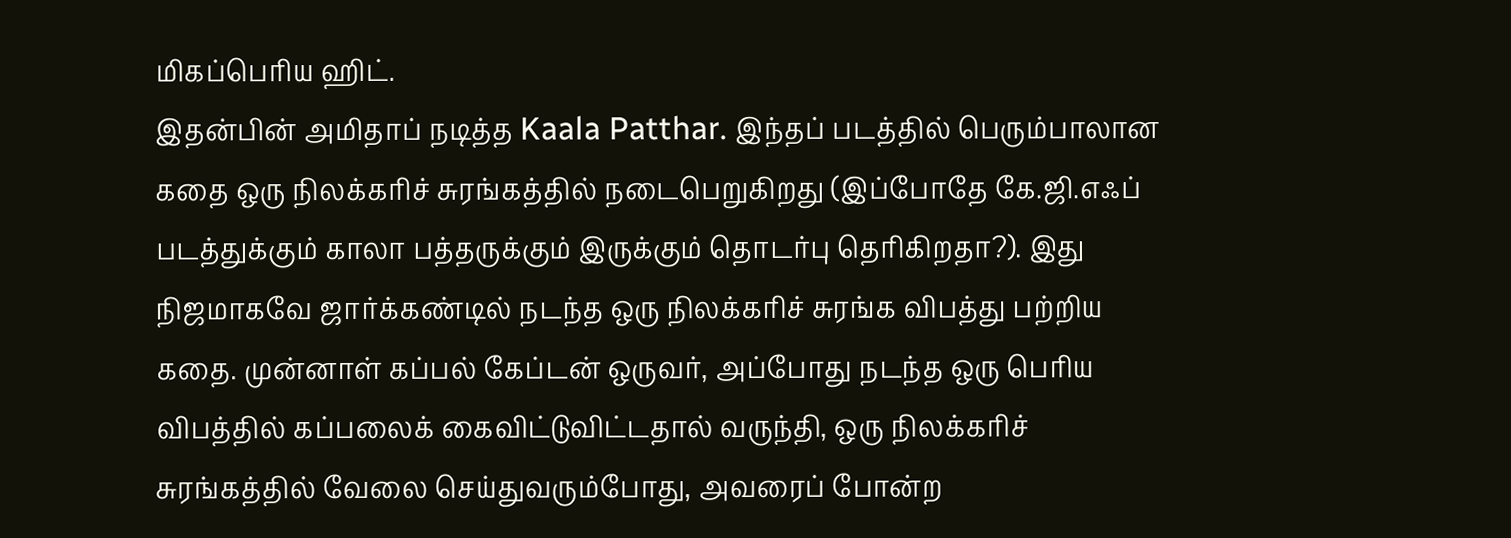மிகப்பெரிய ஹிட்.
இதன்பின் அமிதாப் நடித்த Kaala Patthar. இந்தப் படத்தில் பெரும்பாலான கதை ஒரு நிலக்கரிச் சுரங்கத்தில் நடைபெறுகிறது (இப்போதே கே.ஜி.எஃப் படத்துக்கும் காலா பத்தருக்கும் இருக்கும் தொடர்பு தெரிகிறதா?). இது நிஜமாகவே ஜார்க்கண்டில் நடந்த ஒரு நிலக்கரிச் சுரங்க விபத்து பற்றிய கதை. முன்னாள் கப்பல் கேப்டன் ஒருவர், அப்போது நடந்த ஒரு பெரிய விபத்தில் கப்பலைக் கைவிட்டுவிட்டதால் வருந்தி, ஒரு நிலக்கரிச் சுரங்கத்தில் வேலை செய்துவரும்போது, அவரைப் போன்ற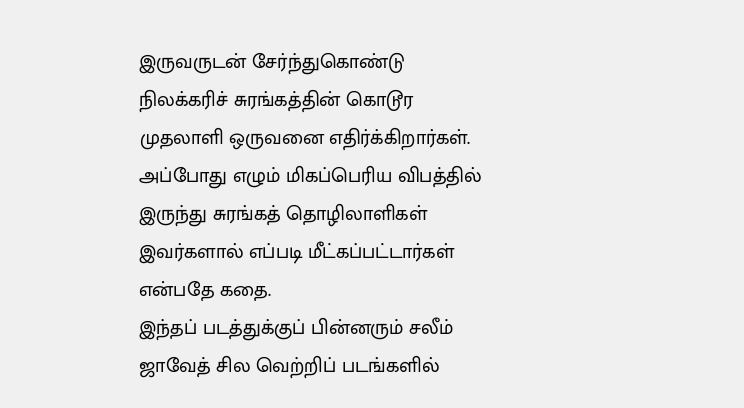இருவருடன் சேர்ந்துகொண்டு நிலக்கரிச் சுரங்கத்தின் கொடூர முதலாளி ஒருவனை எதிர்க்கிறார்கள். அப்போது எழும் மிகப்பெரிய விபத்தில் இருந்து சுரங்கத் தொழிலாளிகள் இவர்களால் எப்படி மீட்கப்பட்டார்கள் என்பதே கதை.
இந்தப் படத்துக்குப் பின்னரும் சலீம் ஜாவேத் சில வெற்றிப் படங்களில்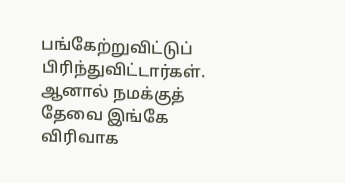பங்கேற்றுவிட்டுப் பிரிந்துவிட்டார்கள். ஆனால் நமக்குத் தேவை இங்கே விரிவாக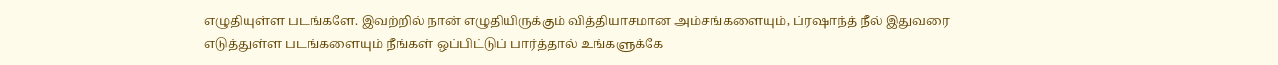எழுதியுள்ள படங்களே. இவற்றில் நான் எழுதியிருக்கும் வித்தியாசமான அம்சங்களையும், ப்ரஷாந்த் நீல் இதுவரை எடுத்துள்ள படங்களையும் நீங்கள் ஒப்பிட்டுப் பார்த்தால் உங்களுக்கே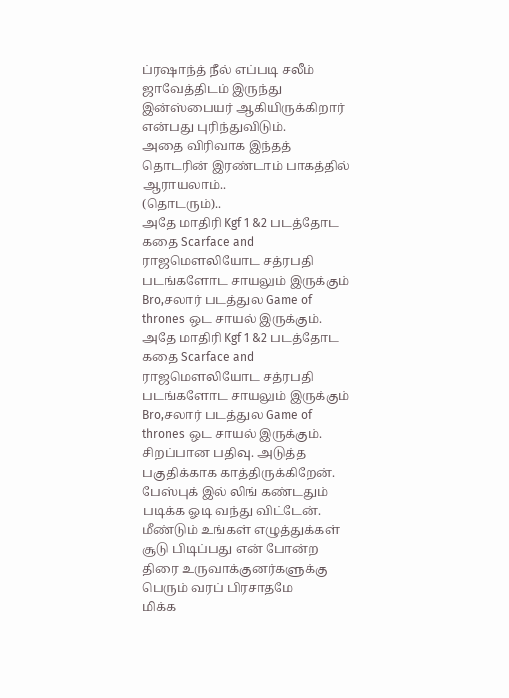ப்ரஷாந்த் நீல் எப்படி சலீம் ஜாவேத்திடம் இருந்து இன்ஸ்பையர் ஆகியிருக்கிறார் என்பது புரிந்துவிடும்.
அதை விரிவாக இந்தத் தொடரின் இரண்டாம் பாகத்தில் ஆராயலாம்..
(தொடரும்)..
அதே மாதிரி Kgf 1 &2 படத்தோட கதை Scarface and ராஜமெளலியோட சத்ரபதி படங்களோட சாயலும் இருக்கும் Bro,சலார் படத்துல Game of thrones ஒட சாயல் இருக்கும்.
அதே மாதிரி Kgf 1 &2 படத்தோட கதை Scarface and ராஜமெளலியோட சத்ரபதி படங்களோட சாயலும் இருக்கும் Bro,சலார் படத்துல Game of thrones ஒட சாயல் இருக்கும்.
சிறப்பான பதிவு. அடுத்த பகுதிக்காக காத்திருக்கிறேன்.
பேஸ்புக் இல் லிங் கண்டதும் படிக்க ஓடி வந்து விட்டேன்.
மீண்டும் உங்கள் எழுத்துக்கள் சூடு பிடிப்பது என் போன்ற திரை உருவாக்குனர்களுக்கு பெரும் வரப் பிரசாதமே
மிக்க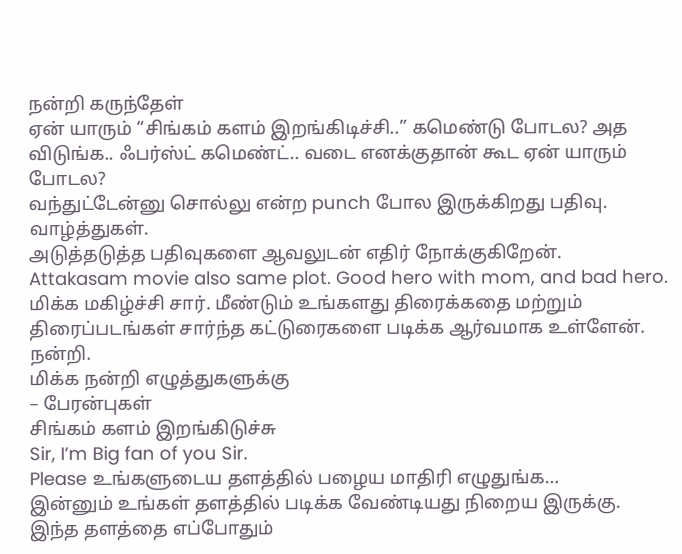நன்றி கருந்தேள்
ஏன் யாரும் “சிங்கம் களம் இறங்கிடிச்சி..” கமெண்டு போடல? அத விடுங்க.. ஃபர்ஸ்ட் கமெண்ட்.. வடை எனக்குதான் கூட ஏன் யாரும் போடல?
வந்துட்டேன்னு சொல்லு என்ற punch போல இருக்கிறது பதிவு.
வாழ்த்துகள்.
அடுத்தடுத்த பதிவுகளை ஆவலுடன் எதிர் நோக்குகிறேன்.
Attakasam movie also same plot. Good hero with mom, and bad hero.
மிக்க மகிழ்ச்சி சார். மீண்டும் உங்களது திரைக்கதை மற்றும் திரைப்படங்கள் சார்ந்த கட்டுரைகளை படிக்க ஆர்வமாக உள்ளேன். நன்றி.
மிக்க நன்றி எழுத்துகளுக்கு
– பேரன்புகள்
சிங்கம் களம் இறங்கிடுச்சு
Sir, I’m Big fan of you Sir.
Please உங்களுடைய தளத்தில் பழைய மாதிரி எழுதுங்க…
இன்னும் உங்கள் தளத்தில் படிக்க வேண்டியது நிறைய இருக்கு.
இந்த தளத்தை எப்போதும்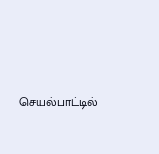செயல்பாட்டில்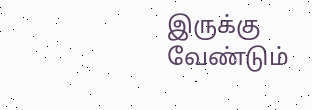இருக்கு வேண்டும்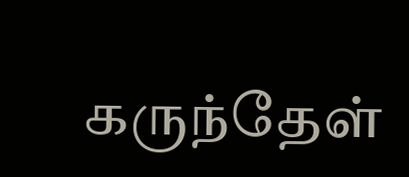கருந்தேள்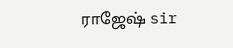ராஜேஷ் sir